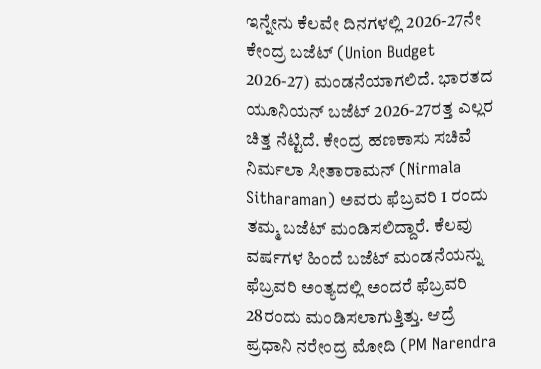ಇನ್ನೇನು ಕೆಲವೇ ದಿನಗಳಲ್ಲಿ 2026-27ನೇ ಕೇಂದ್ರ ಬಜೆಟ್ (Union Budget 2026-27) ಮಂಡನೆಯಾಗಲಿದೆ. ಭಾರತದ ಯೂನಿಯನ್ ಬಜೆಟ್ 2026-27ರತ್ತ ಎಲ್ಲರ ಚಿತ್ತ ನೆಟ್ಟಿದೆ. ಕೇಂದ್ರ ಹಣಕಾಸು ಸಚಿವೆ ನಿರ್ಮಲಾ ಸೀತಾರಾಮನ್ (Nirmala Sitharaman) ಅವರು ಫೆಬ್ರವರಿ 1 ರಂದು ತಮ್ಮ ಬಜೆಟ್ ಮಂಡಿಸಲಿದ್ದಾರೆ. ಕೆಲವು ವರ್ಷಗಳ ಹಿಂದೆ ಬಜೆಟ್ ಮಂಡನೆಯನ್ನು ಫೆಬ್ರವರಿ ಅಂತ್ಯದಲ್ಲಿ ಅಂದರೆ ಫೆಬ್ರವರಿ 28ರಂದು ಮಂಡಿಸಲಾಗುತ್ತಿತ್ತು. ಆದ್ರೆ ಪ್ರಧಾನಿ ನರೇಂದ್ರ ಮೋದಿ (PM Narendra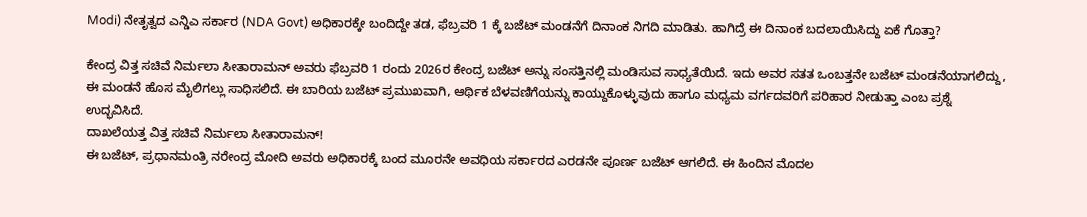Modi) ನೇತೃತ್ವದ ಎನ್ಡಿಎ ಸರ್ಕಾರ (NDA Govt) ಅಧಿಕಾರಕ್ಕೇ ಬಂದಿದ್ದೇ ತಡ, ಫೆಬ್ರವರಿ 1 ಕ್ಕೆ ಬಜೆಟ್ ಮಂಡನೆಗೆ ದಿನಾಂಕ ನಿಗದಿ ಮಾಡಿತು. ಹಾಗಿದ್ರೆ ಈ ದಿನಾಂಕ ಬದಲಾಯಿಸಿದ್ದು ಏಕೆ ಗೊತ್ತಾ?

ಕೇಂದ್ರ ವಿತ್ತ ಸಚಿವೆ ನಿರ್ಮಲಾ ಸೀತಾರಾಮನ್ ಅವರು ಫೆಬ್ರವರಿ 1 ರಂದು 2026ರ ಕೇಂದ್ರ ಬಜೆಟ್ ಅನ್ನು ಸಂಸತ್ತಿನಲ್ಲಿ ಮಂಡಿಸುವ ಸಾಧ್ಯತೆಯಿದೆ. ಇದು ಅವರ ಸತತ ಒಂಬತ್ತನೇ ಬಜೆಟ್ ಮಂಡನೆಯಾಗಲಿದ್ದು, ಈ ಮಂಡನೆ ಹೊಸ ಮೈಲಿಗಲ್ಲು ಸಾಧಿಸಲಿದೆ. ಈ ಬಾರಿಯ ಬಜೆಟ್ ಪ್ರಮುಖವಾಗಿ, ಆರ್ಥಿಕ ಬೆಳವಣಿಗೆಯನ್ನು ಕಾಯ್ದುಕೊಳ್ಳುವುದು ಹಾಗೂ ಮಧ್ಯಮ ವರ್ಗದವರಿಗೆ ಪರಿಹಾರ ನೀಡುತ್ತಾ ಎಂಬ ಪ್ರಶ್ನೆ ಉದ್ಭವಿಸಿದೆ.
ದಾಖಲೆಯತ್ತ ವಿತ್ತ ಸಚಿವೆ ನಿರ್ಮಲಾ ಸೀತಾರಾಮನ್!
ಈ ಬಜೆಟ್, ಪ್ರಧಾನಮಂತ್ರಿ ನರೇಂದ್ರ ಮೋದಿ ಅವರು ಅಧಿಕಾರಕ್ಕೆ ಬಂದ ಮೂರನೇ ಅವಧಿಯ ಸರ್ಕಾರದ ಎರಡನೇ ಪೂರ್ಣ ಬಜೆಟ್ ಆಗಲಿದೆ. ಈ ಹಿಂದಿನ ಮೊದಲ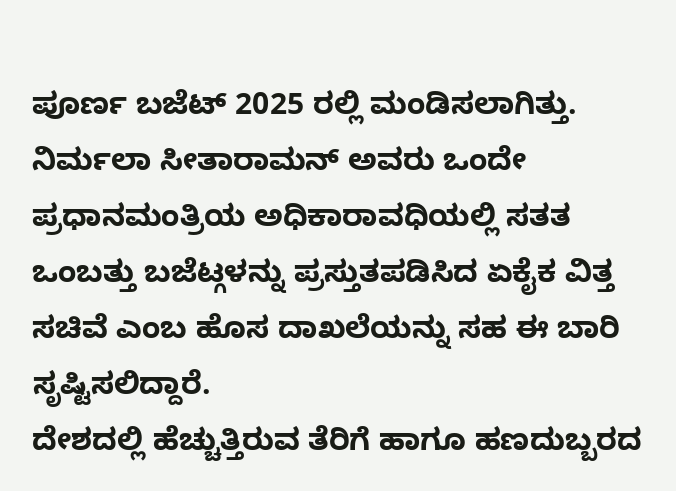ಪೂರ್ಣ ಬಜೆಟ್ 2025 ರಲ್ಲಿ ಮಂಡಿಸಲಾಗಿತ್ತು. ನಿರ್ಮಲಾ ಸೀತಾರಾಮನ್ ಅವರು ಒಂದೇ ಪ್ರಧಾನಮಂತ್ರಿಯ ಅಧಿಕಾರಾವಧಿಯಲ್ಲಿ ಸತತ ಒಂಬತ್ತು ಬಜೆಟ್ಗಳನ್ನು ಪ್ರಸ್ತುತಪಡಿಸಿದ ಏಕೈಕ ವಿತ್ತ ಸಚಿವೆ ಎಂಬ ಹೊಸ ದಾಖಲೆಯನ್ನು ಸಹ ಈ ಬಾರಿ ಸೃಷ್ಟಿಸಲಿದ್ದಾರೆ.
ದೇಶದಲ್ಲಿ ಹೆಚ್ಚುತ್ತಿರುವ ತೆರಿಗೆ ಹಾಗೂ ಹಣದುಬ್ಬರದ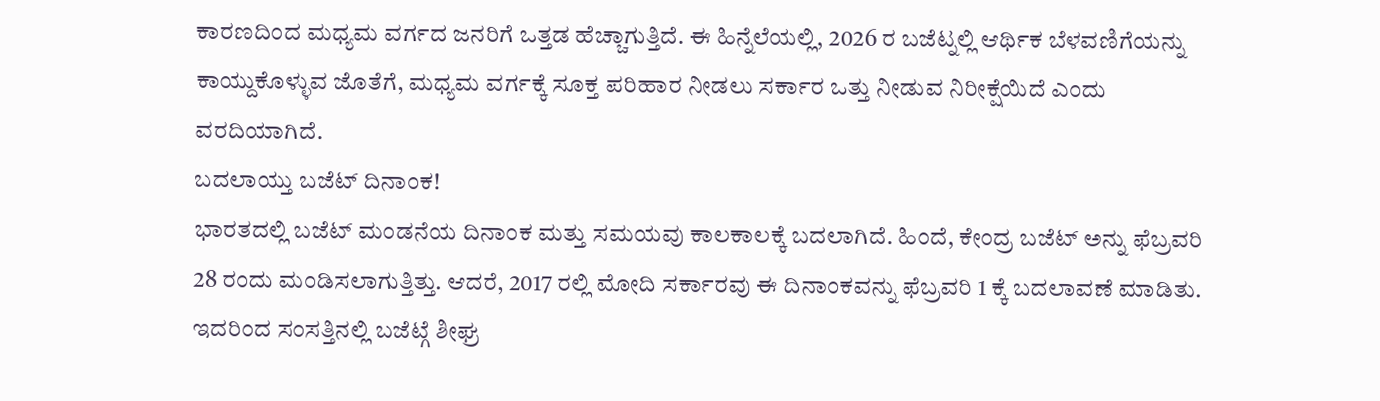ಕಾರಣದಿಂದ ಮಧ್ಯಮ ವರ್ಗದ ಜನರಿಗೆ ಒತ್ತಡ ಹೆಚ್ಚಾಗುತ್ತಿದೆ. ಈ ಹಿನ್ನೆಲೆಯಲ್ಲಿ, 2026 ರ ಬಜೆಟ್ನಲ್ಲಿ ಆರ್ಥಿಕ ಬೆಳವಣಿಗೆಯನ್ನು ಕಾಯ್ದುಕೊಳ್ಳುವ ಜೊತೆಗೆ, ಮಧ್ಯಮ ವರ್ಗಕ್ಕೆ ಸೂಕ್ತ ಪರಿಹಾರ ನೀಡಲು ಸರ್ಕಾರ ಒತ್ತು ನೀಡುವ ನಿರೀಕ್ಷೆಯಿದೆ ಎಂದು ವರದಿಯಾಗಿದೆ.
ಬದಲಾಯ್ತು ಬಜೆಟ್ ದಿನಾಂಕ!
ಭಾರತದಲ್ಲಿ ಬಜೆಟ್ ಮಂಡನೆಯ ದಿನಾಂಕ ಮತ್ತು ಸಮಯವು ಕಾಲಕಾಲಕ್ಕೆ ಬದಲಾಗಿದೆ. ಹಿಂದೆ, ಕೇಂದ್ರ ಬಜೆಟ್ ಅನ್ನು ಫೆಬ್ರವರಿ 28 ರಂದು ಮಂಡಿಸಲಾಗುತ್ತಿತ್ತು. ಆದರೆ, 2017 ರಲ್ಲಿ ಮೋದಿ ಸರ್ಕಾರವು ಈ ದಿನಾಂಕವನ್ನು ಫೆಬ್ರವರಿ 1 ಕ್ಕೆ ಬದಲಾವಣೆ ಮಾಡಿತು. ಇದರಿಂದ ಸಂಸತ್ತಿನಲ್ಲಿ ಬಜೆಟ್ಗೆ ಶೀಘ್ರ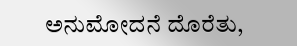ಅನುಮೋದನೆ ದೊರೆತು,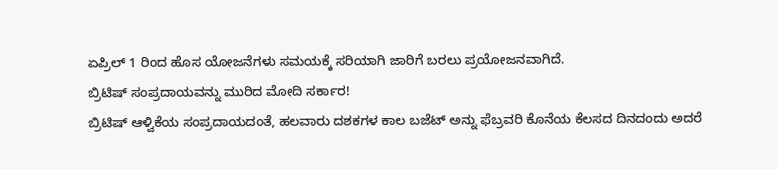ಏಪ್ರಿಲ್ 1 ರಿಂದ ಹೊಸ ಯೋಜನೆಗಳು ಸಮಯಕ್ಕೆ ಸರಿಯಾಗಿ ಜಾರಿಗೆ ಬರಲು ಪ್ರಯೋಜನವಾಗಿದೆ.
ಬ್ರಿಟಿಷ್ ಸಂಪ್ರದಾಯವನ್ನು ಮುರಿದ ಮೋದಿ ಸರ್ಕಾರ!
ಬ್ರಿಟಿಷ್ ಆಳ್ವಿಕೆಯ ಸಂಪ್ರದಾಯದಂತೆ, ಹಲವಾರು ದಶಕಗಳ ಕಾಲ ಬಜೆಟ್ ಅನ್ನು ಫೆಬ್ರವರಿ ಕೊನೆಯ ಕೆಲಸದ ದಿನದಂದು ಅದರೆ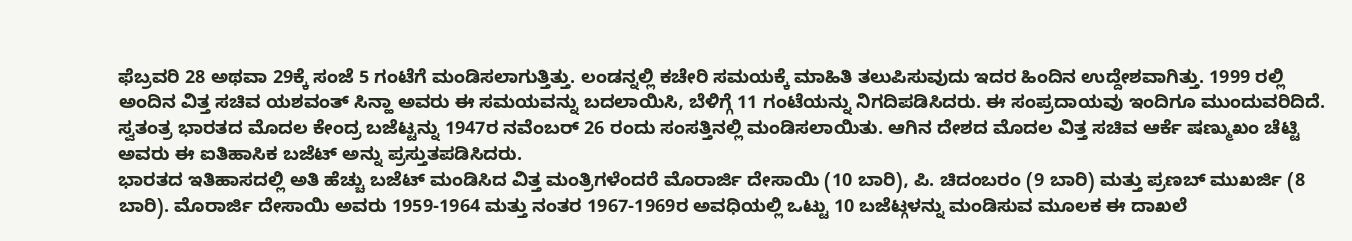ಫೆಬ್ರವರಿ 28 ಅಥವಾ 29ಕ್ಕೆ ಸಂಜೆ 5 ಗಂಟೆಗೆ ಮಂಡಿಸಲಾಗುತ್ತಿತ್ತು. ಲಂಡನ್ನಲ್ಲಿ ಕಚೇರಿ ಸಮಯಕ್ಕೆ ಮಾಹಿತಿ ತಲುಪಿಸುವುದು ಇದರ ಹಿಂದಿನ ಉದ್ದೇಶವಾಗಿತ್ತು. 1999 ರಲ್ಲಿ ಅಂದಿನ ವಿತ್ತ ಸಚಿವ ಯಶವಂತ್ ಸಿನ್ಹಾ ಅವರು ಈ ಸಮಯವನ್ನು ಬದಲಾಯಿಸಿ, ಬೆಳಿಗ್ಗೆ 11 ಗಂಟೆಯನ್ನು ನಿಗದಿಪಡಿಸಿದರು. ಈ ಸಂಪ್ರದಾಯವು ಇಂದಿಗೂ ಮುಂದುವರಿದಿದೆ.
ಸ್ವತಂತ್ರ ಭಾರತದ ಮೊದಲ ಕೇಂದ್ರ ಬಜೆಟ್ಟನ್ನು 1947ರ ನವೆಂಬರ್ 26 ರಂದು ಸಂಸತ್ತಿನಲ್ಲಿ ಮಂಡಿಸಲಾಯಿತು. ಆಗಿನ ದೇಶದ ಮೊದಲ ವಿತ್ತ ಸಚಿವ ಆರ್ಕೆ ಷಣ್ಮುಖಂ ಚೆಟ್ಟಿ ಅವರು ಈ ಐತಿಹಾಸಿಕ ಬಜೆಟ್ ಅನ್ನು ಪ್ರಸ್ತುತಪಡಿಸಿದರು.
ಭಾರತದ ಇತಿಹಾಸದಲ್ಲಿ ಅತಿ ಹೆಚ್ಚು ಬಜೆಟ್ ಮಂಡಿಸಿದ ವಿತ್ತ ಮಂತ್ರಿಗಳೆಂದರೆ ಮೊರಾರ್ಜಿ ದೇಸಾಯಿ (10 ಬಾರಿ), ಪಿ. ಚಿದಂಬರಂ (9 ಬಾರಿ) ಮತ್ತು ಪ್ರಣಬ್ ಮುಖರ್ಜಿ (8 ಬಾರಿ). ಮೊರಾರ್ಜಿ ದೇಸಾಯಿ ಅವರು 1959-1964 ಮತ್ತು ನಂತರ 1967-1969ರ ಅವಧಿಯಲ್ಲಿ ಒಟ್ಟು 10 ಬಜೆಟ್ಗಳನ್ನು ಮಂಡಿಸುವ ಮೂಲಕ ಈ ದಾಖಲೆ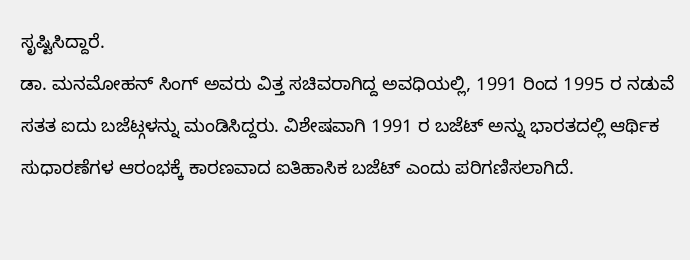ಸೃಷ್ಟಿಸಿದ್ದಾರೆ.
ಡಾ. ಮನಮೋಹನ್ ಸಿಂಗ್ ಅವರು ವಿತ್ತ ಸಚಿವರಾಗಿದ್ದ ಅವಧಿಯಲ್ಲಿ, 1991 ರಿಂದ 1995 ರ ನಡುವೆ ಸತತ ಐದು ಬಜೆಟ್ಗಳನ್ನು ಮಂಡಿಸಿದ್ದರು. ವಿಶೇಷವಾಗಿ 1991 ರ ಬಜೆಟ್ ಅನ್ನು ಭಾರತದಲ್ಲಿ ಆರ್ಥಿಕ ಸುಧಾರಣೆಗಳ ಆರಂಭಕ್ಕೆ ಕಾರಣವಾದ ಐತಿಹಾಸಿಕ ಬಜೆಟ್ ಎಂದು ಪರಿಗಣಿಸಲಾಗಿದೆ.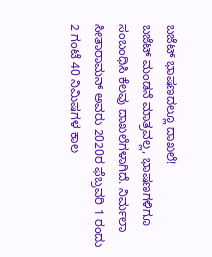ಬಜೆಟ್ ಭಾಷಣದಲ್ಲೂ ದಾಖಲೆ!
ಬಜೆಟ್ ಮಂಡನೆ ಮಾತ್ರವಲ್ಲ, ಭಾಷಣಗಳಿಗೂ ಸಂಬಂಧಿಸಿ ಕೆಲವು ದಾಖಲೆಗಳಾಗಿದೆ. ನಿರ್ಮಲಾ ಸೀತಾರಾಮನ್ ಅವರು 2020ರ ಫೆಬ್ರವರಿ 1 ರಂದು 2 ಗಂಟೆ 40 ನಿಮಿಷಗಳ ಕಾಲ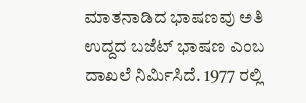ಮಾತನಾಡಿದ ಭಾಷಣವು ಅತಿ ಉದ್ದದ ಬಜೆಟ್ ಭಾಷಣ ಎಂಬ ದಾಖಲೆ ನಿರ್ಮಿಸಿದೆ. 1977 ರಲ್ಲಿ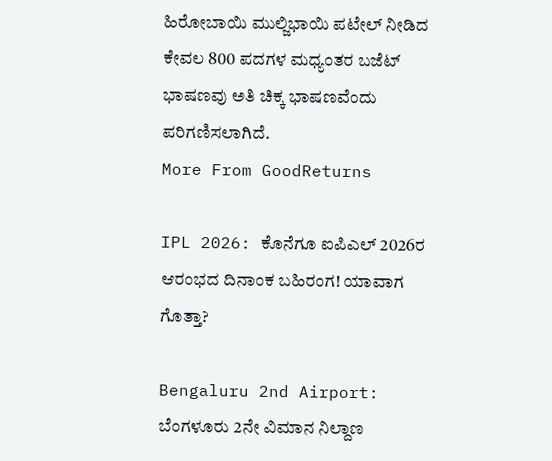ಹಿರೋಬಾಯಿ ಮುಲ್ಜಿಭಾಯಿ ಪಟೇಲ್ ನೀಡಿದ ಕೇವಲ 800 ಪದಗಳ ಮಧ್ಯಂತರ ಬಜೆಟ್ ಭಾಷಣವು ಅತಿ ಚಿಕ್ಕ ಭಾಷಣವೆಂದು ಪರಿಗಣಿಸಲಾಗಿದೆ.
More From GoodReturns

IPL 2026: ಕೊನೆಗೂ ಐಪಿಎಲ್ 2026ರ ಆರಂಭದ ದಿನಾಂಕ ಬಹಿರಂಗ! ಯಾವಾಗ ಗೊತ್ತಾ?

Bengaluru 2nd Airport: ಬೆಂಗಳೂರು 2ನೇ ವಿಮಾನ ನಿಲ್ದಾಣ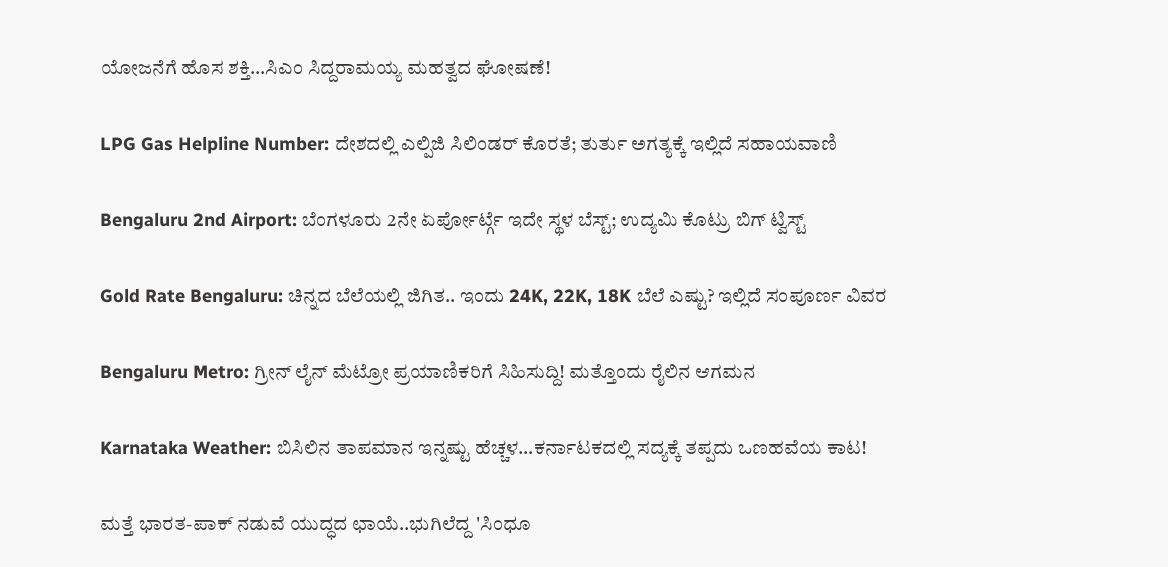ಯೋಜನೆಗೆ ಹೊಸ ಶಕ್ತಿ…ಸಿಎಂ ಸಿದ್ದರಾಮಯ್ಯ ಮಹತ್ವದ ಘೋಷಣೆ!

LPG Gas Helpline Number: ದೇಶದಲ್ಲಿ ಎಲ್ಪಿಜಿ ಸಿಲಿಂಡರ್ ಕೊರತೆ; ತುರ್ತು ಅಗತ್ಯಕ್ಕೆ ಇಲ್ಲಿದೆ ಸಹಾಯವಾಣಿ

Bengaluru 2nd Airport: ಬೆಂಗಳೂರು 2ನೇ ಏರ್ಪೋರ್ಟ್ಗೆ ಇದೇ ಸ್ಥಳ ಬೆಸ್ಟ್; ಉದ್ಯಮಿ ಕೊಟ್ರು ಬಿಗ್ ಟ್ವಿಸ್ಟ್

Gold Rate Bengaluru: ಚಿನ್ನದ ಬೆಲೆಯಲ್ಲಿ ಜಿಗಿತ.. ಇಂದು 24K, 22K, 18K ಬೆಲೆ ಎಷ್ಟು? ಇಲ್ಲಿದೆ ಸಂಪೂರ್ಣ ವಿವರ

Bengaluru Metro: ಗ್ರೀನ್ ಲೈನ್ ಮೆಟ್ರೋ ಪ್ರಯಾಣಿಕರಿಗೆ ಸಿಹಿಸುದ್ದಿ! ಮತ್ತೊಂದು ರೈಲಿನ ಆಗಮನ

Karnataka Weather: ಬಿಸಿಲಿನ ತಾಪಮಾನ ಇನ್ನಷ್ಟು ಹೆಚ್ಚಳ…ಕರ್ನಾಟಕದಲ್ಲಿ ಸದ್ಯಕ್ಕೆ ತಪ್ಪದು ಒಣಹವೆಯ ಕಾಟ!

ಮತ್ತೆ ಭಾರತ-ಪಾಕ್ ನಡುವೆ ಯುದ್ಧದ ಛಾಯೆ..ಭುಗಿಲೆದ್ದ 'ಸಿಂಧೂ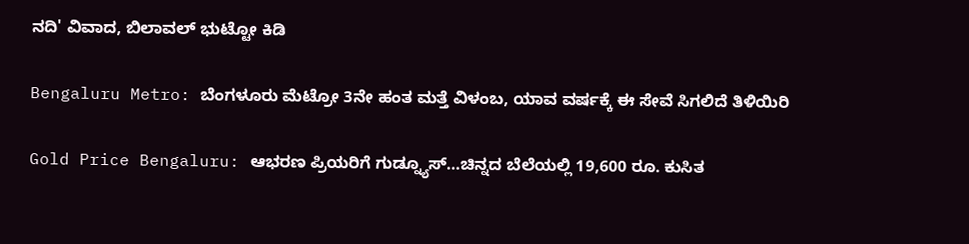ನದಿ' ವಿವಾದ, ಬಿಲಾವಲ್ ಭುಟ್ಟೋ ಕಿಡಿ

Bengaluru Metro: ಬೆಂಗಳೂರು ಮೆಟ್ರೋ 3ನೇ ಹಂತ ಮತ್ತೆ ವಿಳಂಬ, ಯಾವ ವರ್ಷಕ್ಕೆ ಈ ಸೇವೆ ಸಿಗಲಿದೆ ತಿಳಿಯಿರಿ

Gold Price Bengaluru: ಆಭರಣ ಪ್ರಿಯರಿಗೆ ಗುಡ್ನ್ಯೂಸ್…ಚಿನ್ನದ ಬೆಲೆಯಲ್ಲಿ 19,600 ರೂ. ಕುಸಿತ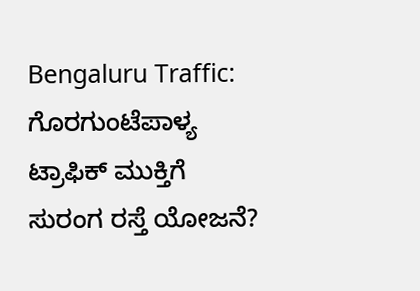Bengaluru Traffic: ಗೊರಗುಂಟೆಪಾಳ್ಯ ಟ್ರಾಫಿಕ್ ಮುಕ್ತಿಗೆ ಸುರಂಗ ರಸ್ತೆ ಯೋಜನೆ?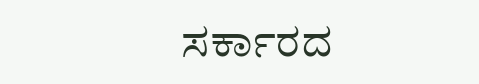ಸರ್ಕಾರದ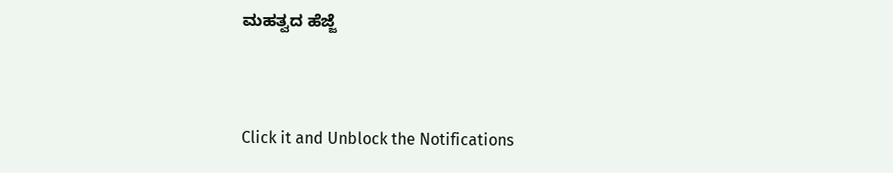ಮಹತ್ವದ ಹೆಜ್ಜೆ



Click it and Unblock the Notifications